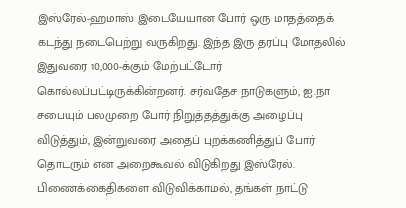இஸ்ரேல்-ஹமாஸ் இடையேயான போர் ஒரு மாதத்தைக் கடந்து நடைபெற்று வருகிறது. இந்த இரு தரப்பு மோதலில் இதுவரை 10,000-க்கும் மேற்பட்டோர் கொல்லப்பட்டிருக்கின்றனர். சர்வதேச நாடுகளும், ஐ.நா சபையும் பலமுறை போர் நிறுத்தத்துக்கு அழைப்பு விடுத்தும், இன்றுவரை அதைப் புறக்கணித்துப் போர் தொடரும் என அறைகூவல் விடுகிறது இஸ்ரேல். பிணைக்கைதிகளை விடுவிக்காமல், தங்கள் நாட்டு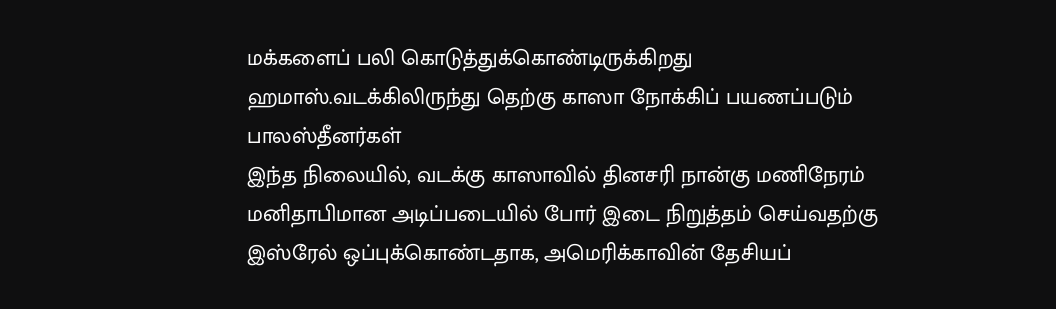மக்களைப் பலி கொடுத்துக்கொண்டிருக்கிறது ஹமாஸ்.வடக்கிலிருந்து தெற்கு காஸா நோக்கிப் பயணப்படும் பாலஸ்தீனர்கள்
இந்த நிலையில், வடக்கு காஸாவில் தினசரி நான்கு மணிநேரம் மனிதாபிமான அடிப்படையில் போர் இடை நிறுத்தம் செய்வதற்கு இஸ்ரேல் ஒப்புக்கொண்டதாக, அமெரிக்காவின் தேசியப்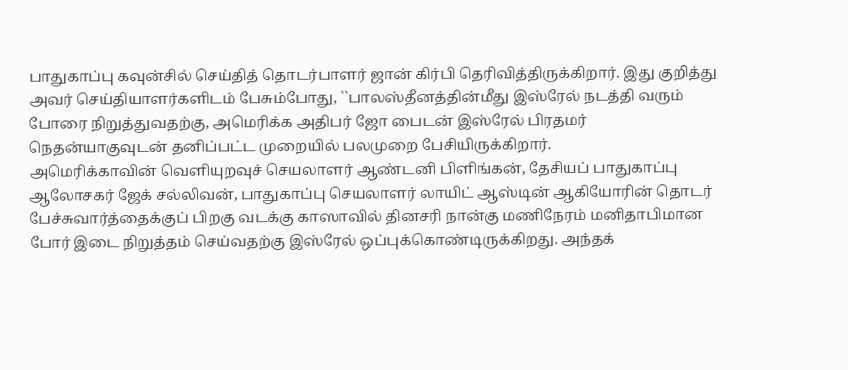பாதுகாப்பு கவுன்சில் செய்தித் தொடர்பாளர் ஜான் கிர்பி தெரிவித்திருக்கிறார். இது குறித்து அவர் செய்தியாளர்களிடம் பேசும்போது, ``பாலஸ்தீனத்தின்மீது இஸ்ரேல் நடத்தி வரும் போரை நிறுத்துவதற்கு, அமெரிக்க அதிபர் ஜோ பைடன் இஸ்ரேல் பிரதமர் நெதன்யாகுவுடன் தனிப்பட்ட முறையில் பலமுறை பேசியிருக்கிறார்.
அமெரிக்காவின் வெளியுறவுச் செயலாளர் ஆண்டனி பிளிங்கன், தேசியப் பாதுகாப்பு ஆலோசகர் ஜேக் சல்லிவன், பாதுகாப்பு செயலாளர் லாயிட் ஆஸ்டின் ஆகியோரின் தொடர் பேச்சுவார்த்தைக்குப் பிறகு வடக்கு காஸாவில் தினசரி நான்கு மணிநேரம் மனிதாபிமான போர் இடை நிறுத்தம் செய்வதற்கு இஸ்ரேல் ஒப்புக்கொண்டிருக்கிறது. அந்தக்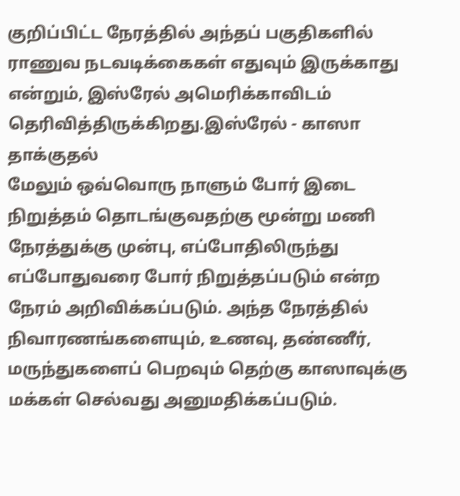குறிப்பிட்ட நேரத்தில் அந்தப் பகுதிகளில் ராணுவ நடவடிக்கைகள் எதுவும் இருக்காது என்றும், இஸ்ரேல் அமெரிக்காவிடம் தெரிவித்திருக்கிறது.இஸ்ரேல் - காஸா தாக்குதல்
மேலும் ஒவ்வொரு நாளும் போர் இடை நிறுத்தம் தொடங்குவதற்கு மூன்று மணி நேரத்துக்கு முன்பு, எப்போதிலிருந்து எப்போதுவரை போர் நிறுத்தப்படும் என்ற நேரம் அறிவிக்கப்படும். அந்த நேரத்தில் நிவாரணங்களையும், உணவு, தண்ணீர், மருந்துகளைப் பெறவும் தெற்கு காஸாவுக்கு மக்கள் செல்வது அனுமதிக்கப்படும்.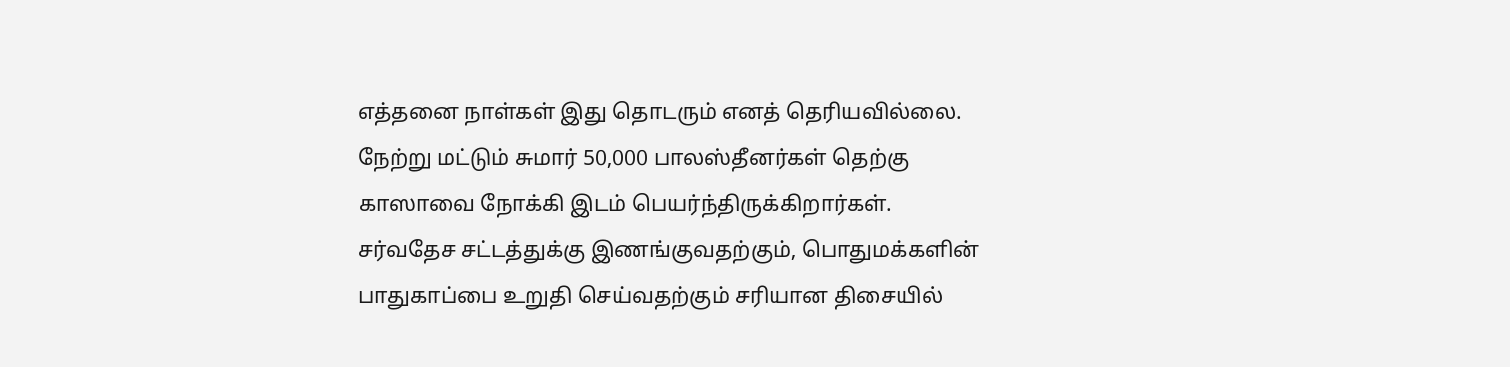எத்தனை நாள்கள் இது தொடரும் எனத் தெரியவில்லை. நேற்று மட்டும் சுமார் 50,000 பாலஸ்தீனர்கள் தெற்கு காஸாவை நோக்கி இடம் பெயர்ந்திருக்கிறார்கள். சர்வதேச சட்டத்துக்கு இணங்குவதற்கும், பொதுமக்களின் பாதுகாப்பை உறுதி செய்வதற்கும் சரியான திசையில்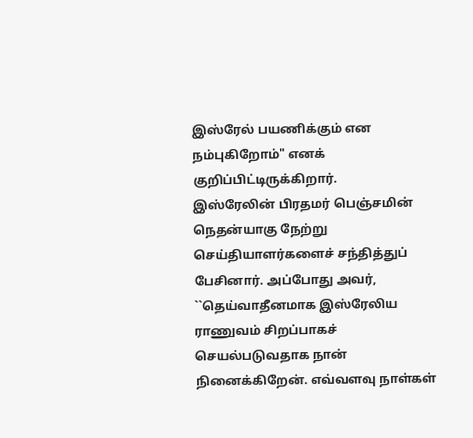இஸ்ரேல் பயணிக்கும் என நம்புகிறோம்" எனக் குறிப்பிட்டிருக்கிறார்.
இஸ்ரேலின் பிரதமர் பெஞ்சமின் நெதன்யாகு நேற்று செய்தியாளர்களைச் சந்தித்துப் பேசினார். அப்போது அவர், ``தெய்வாதீனமாக இஸ்ரேலிய ராணுவம் சிறப்பாகச் செயல்படுவதாக நான் நினைக்கிறேன். எவ்வளவு நாள்கள்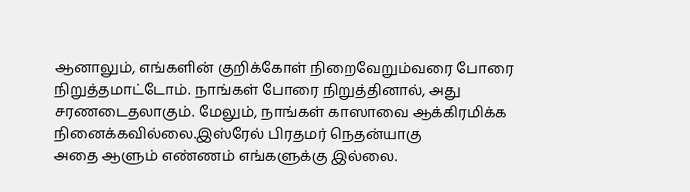ஆனாலும், எங்களின் குறிக்கோள் நிறைவேறும்வரை போரை நிறுத்தமாட்டோம். நாங்கள் போரை நிறுத்தினால், அது சரணடைதலாகும். மேலும், நாங்கள் காஸாவை ஆக்கிரமிக்க நினைக்கவில்லை.இஸ்ரேல் பிரதமர் நெதன்யாகு
அதை ஆளும் எண்ணம் எங்களுக்கு இல்லை.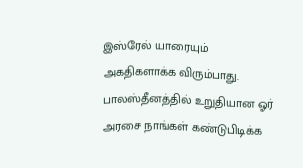இஸ்ரேல் யாரையும் அகதிகளாக்க விரும்பாது. பாலஸ்தீனத்தில் உறுதியான ஓர் அரசை நாங்கள் கண்டுபிடிக்க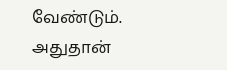வேண்டும். அதுதான்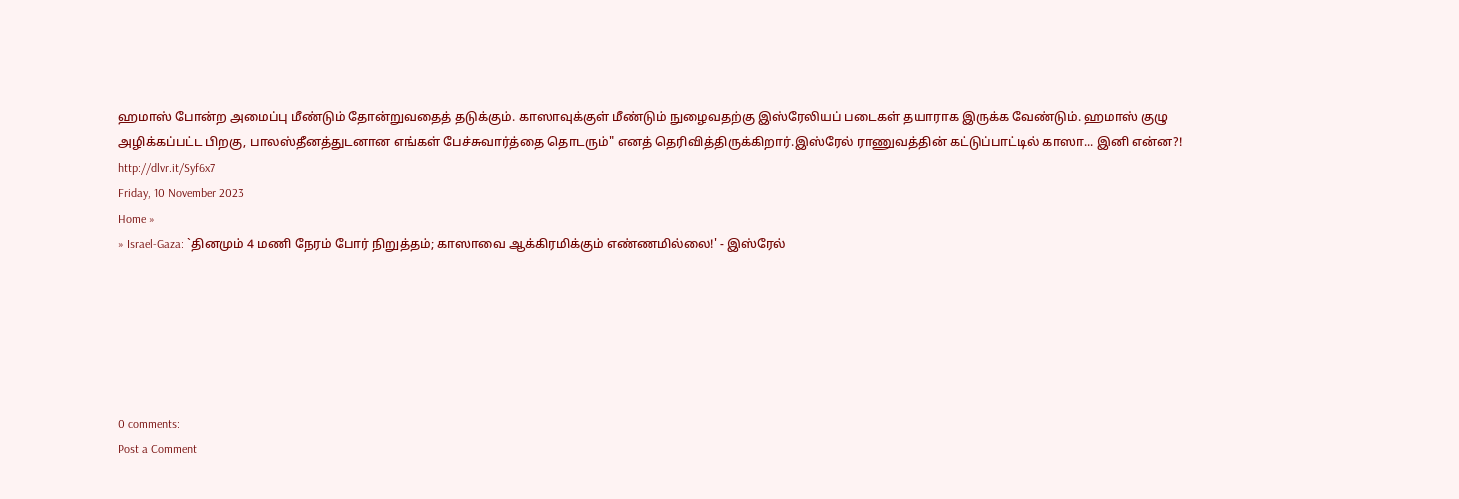ஹமாஸ் போன்ற அமைப்பு மீண்டும் தோன்றுவதைத் தடுக்கும். காஸாவுக்குள் மீண்டும் நுழைவதற்கு இஸ்ரேலியப் படைகள் தயாராக இருக்க வேண்டும். ஹமாஸ் குழு அழிக்கப்பட்ட பிறகு, பாலஸ்தீனத்துடனான எங்கள் பேச்சுவார்த்தை தொடரும்" எனத் தெரிவித்திருக்கிறார்.இஸ்ரேல் ராணுவத்தின் கட்டுப்பாட்டில் காஸா... இனி என்ன?!
http://dlvr.it/Syf6x7
Friday, 10 November 2023
Home »
» Israel-Gaza: `தினமும் 4 மணி நேரம் போர் நிறுத்தம்; காஸாவை ஆக்கிரமிக்கும் எண்ணமில்லை!' - இஸ்ரேல்






0 comments:
Post a Comment